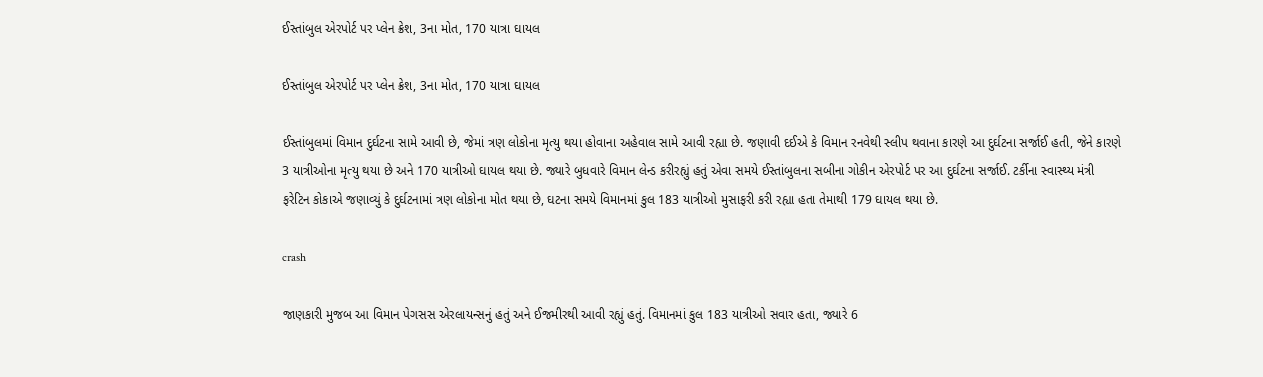ઈસ્તાંબુલ એરપોર્ટ પર પ્લેન ક્રેશ, 3ના મોત, 170 યાત્રા ઘાયલ

ઈસ્તાંબુલ એરપોર્ટ પર પ્લેન ક્રેશ, 3ના મોત, 170 યાત્રા ઘાયલ

ઈસ્તાંબુલમાં વિમાન દુર્ઘટના સામે આવી છે, જેમાં ત્રણ લોકોના મૃત્યુ થયા હોવાના અહેવાલ સામે આવી રહ્યા છે. જણાવી દઈએ કે વિમાન રનવેથી સ્લીપ થવાના કારણે આ દુર્ઘટના સર્જાઈ હતી, જેને કારણે 3 યાત્રીઓના મૃત્યુ થયા છે અને 170 યાત્રીઓ ઘાયલ થયા છે. જ્યારે બુધવારે વિમાન લેન્ડ કરીરહ્યું હતું એવા સમયે ઈસ્તાંબુલના સબીના ગોકીન એરપોર્ટ પર આ દુર્ઘટના સર્જાઈ. ટર્કીના સ્વાસ્થ્ય મંત્રી ફરેટિન કોકાએ જણાવ્યું કે દુર્ઘટનામાં ત્રણ લોકોના મોત થયા છે, ઘટના સમયે વિમાનમાં કુલ 183 યાત્રીઓ મુસાફરી કરી રહ્યા હતા તેમાથી 179 ઘાયલ થયા છે.

crash

જાણકારી મુજબ આ વિમાન પેગસસ એરલાયન્સનું હતું અને ઈજમીરથી આવી રહ્યું હતું. વિમાનમાં કુલ 183 યાત્રીઓ સવાર હતા, જ્યારે 6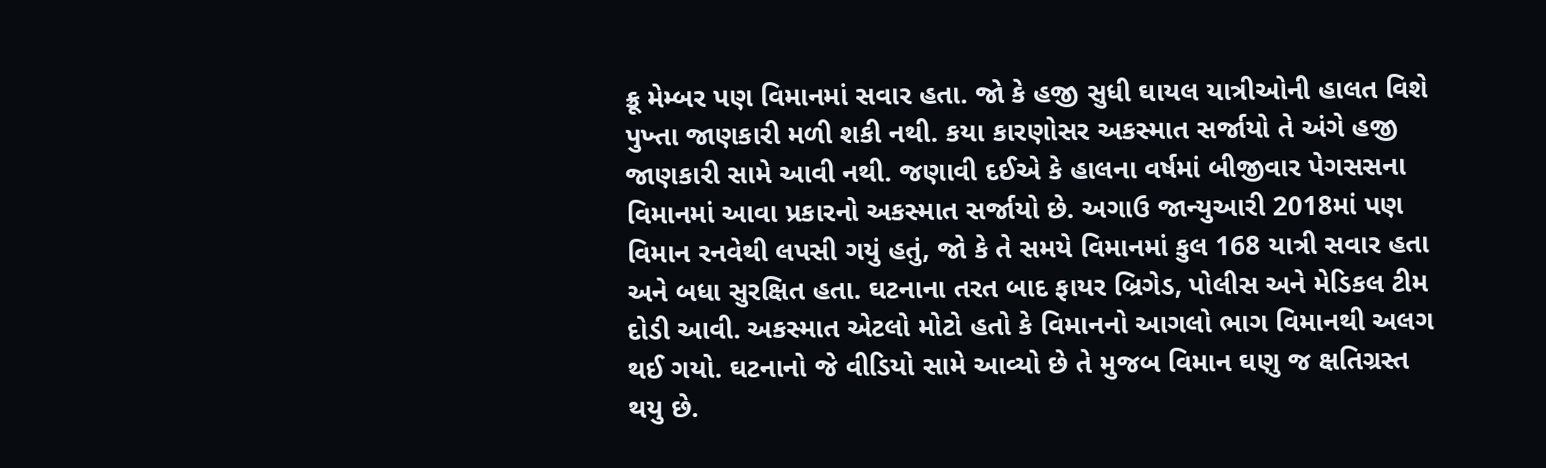ક્રૂ મેમ્બર પણ વિમાનમાં સવાર હતા. જો કે હજી સુધી ઘાયલ યાત્રીઓની હાલત વિશે પુખ્તા જાણકારી મળી શકી નથી. કયા કારણોસર અકસ્માત સર્જાયો તે અંગે હજી જાણકારી સામે આવી નથી. જણાવી દઈએ કે હાલના વર્ષમાં બીજીવાર પેગસસના વિમાનમાં આવા પ્રકારનો અકસ્માત સર્જાયો છે. અગાઉ જાન્યુઆરી 2018માં પણ વિમાન રનવેથી લપસી ગયું હતું, જો કે તે સમયે વિમાનમાં કુલ 168 યાત્રી સવાર હતા અને બધા સુરક્ષિત હતા. ઘટનાના તરત બાદ ફાયર બ્રિગેડ, પોલીસ અને મેડિકલ ટીમ દોડી આવી. અકસ્માત એટલો મોટો હતો કે વિમાનનો આગલો ભાગ વિમાનથી અલગ થઈ ગયો. ઘટનાનો જે વીડિયો સામે આવ્યો છે તે મુજબ વિમાન ઘણુ જ ક્ષતિગ્રસ્ત થયુ છે.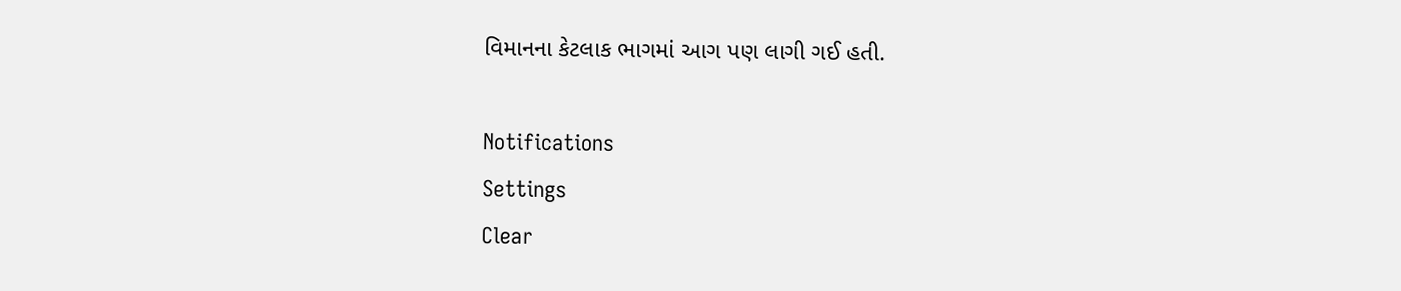વિમાનના કેટલાક ભાગમાં આગ પણ લાગી ગઈ હતી.

Notifications
Settings
Clear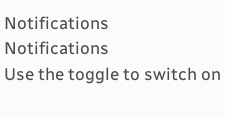Notifications
Notifications
Use the toggle to switch on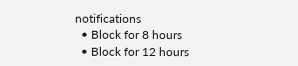notifications
  • Block for 8 hours
  • Block for 12 hours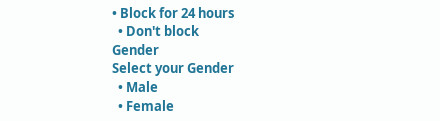• Block for 24 hours
  • Don't block
Gender
Select your Gender
  • Male
  • Female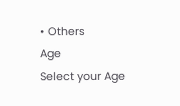• Others
Age
Select your Age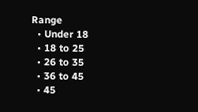Range
  • Under 18
  • 18 to 25
  • 26 to 35
  • 36 to 45
  • 45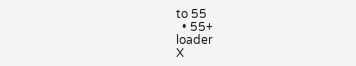to 55
  • 55+
loader
X